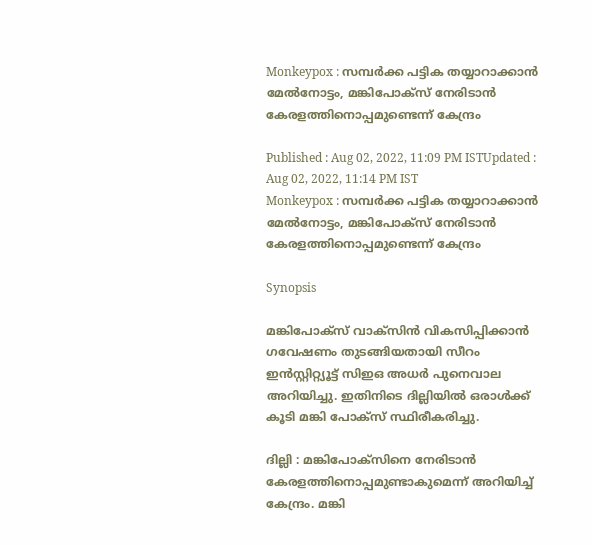Monkeypox : സമ്പര്‍ക്ക പട്ടിക തയ്യാറാക്കാൻ മേൽനോട്ടം, മങ്കിപോക്സ് നേരിടാൻ കേരളത്തിനൊപ്പമുണ്ടെന്ന് കേന്ദ്രം

Published : Aug 02, 2022, 11:09 PM ISTUpdated : Aug 02, 2022, 11:14 PM IST
Monkeypox : സമ്പര്‍ക്ക പട്ടിക തയ്യാറാക്കാൻ മേൽനോട്ടം, മങ്കിപോക്സ് നേരിടാൻ കേരളത്തിനൊപ്പമുണ്ടെന്ന് കേന്ദ്രം

Synopsis

മങ്കിപോക്സ് വാക്സിൻ വികസിപ്പിക്കാൻ ഗവേഷണം തുടങ്ങിയതായി സീറം ഇൻസ്റ്റിറ്റ്യൂട്ട് സിഇഒ അധർ പുനെവാല അറിയിച്ചു. ഇതിനിടെ ദില്ലിയിൽ ഒരാൾക്ക് കൂടി മങ്കി പോക്സ് സ്ഥിരീകരിച്ചു.

ദില്ലി : മങ്കിപോക്സിനെ നേരിടാൻ കേരളത്തിനൊപ്പമുണ്ടാകുമെന്ന് അറിയിച്ച് കേന്ദ്രം. മങ്കി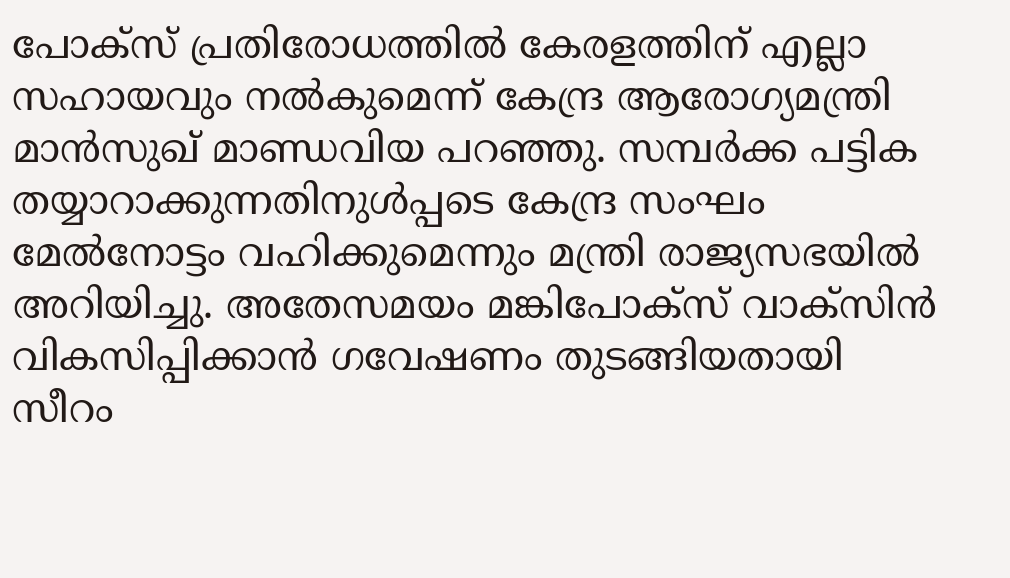പോക്സ് പ്രതിരോധത്തിൽ കേരളത്തിന് എല്ലാ സഹായവും നൽകുമെന്ന് കേന്ദ്ര ആരോഗ്യമന്ത്രി മാൻസുഖ് മാണ്ഡവിയ പറഞ്ഞു. സമ്പർക്ക പട്ടിക തയ്യാറാക്കുന്നതിനുൾപ്പടെ കേന്ദ്ര സംഘം മേൽനോട്ടം വഹിക്കുമെന്നും മന്ത്രി രാജ്യസഭയിൽ അറിയിച്ചു. അതേസമയം മങ്കിപോക്സ് വാക്സിൻ വികസിപ്പിക്കാൻ ഗവേഷണം തുടങ്ങിയതായി സീറം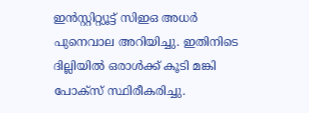ഇൻസ്റ്റിറ്റ്യൂട്ട് സിഇഒ അധർ പുനെവാല അറിയിച്ചു. ഇതിനിടെ ദില്ലിയിൽ ഒരാൾക്ക് കൂടി മങ്കി പോക്സ് സ്ഥിരീകരിച്ചു.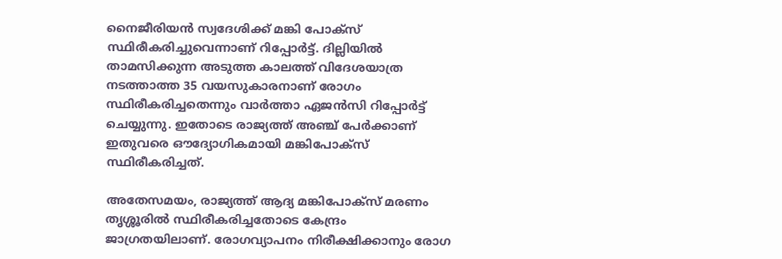നൈജീരിയൻ സ്വദേശിക്ക് മങ്കി പോക്സ് സ്ഥിരീകരിച്ചുവെന്നാണ് റിപ്പോർട്ട്. ദില്ലിയിൽ താമസിക്കുന്ന അടുത്ത കാലത്ത് വിദേശയാത്ര നടത്താത്ത 35 വയസുകാരനാണ് രോഗം സ്ഥിരീകരിച്ചതെന്നും വാർത്താ ഏജൻസി റിപ്പോര്‍ട്ട് ചെയ്യുന്നു. ഇതോടെ രാജ്യത്ത് അഞ്ച് പേർക്കാണ് ഇതുവരെ ഔദ്യോഗികമായി മങ്കിപോക്സ് സ്ഥിരീകരിച്ചത്.

അതേസമയം, രാജ്യത്ത് ആദ്യ മങ്കിപോക്സ് മരണം തൃശ്ശൂരില്‍ സ്ഥിരീകരിച്ചതോടെ കേന്ദ്രം ജാഗ്രതയിലാണ്. രോഗവ്യാപനം നിരീക്ഷിക്കാനും രോഗ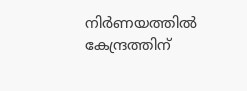നിർണയത്തിൽ കേന്ദ്രത്തിന്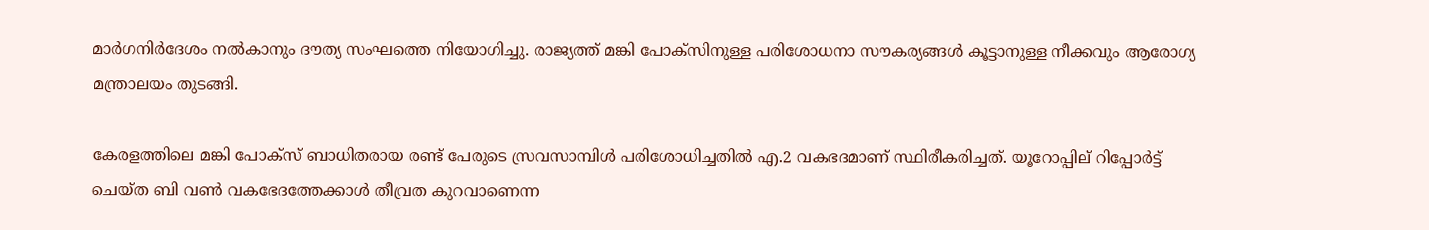മാർഗനിർദേശം നൽകാനും ദൗത്യ സംഘത്തെ നിയോഗിച്ചു. രാജ്യത്ത് മങ്കി പോക്‌സിനുള്ള പരിശോധനാ സൗകര്യങ്ങൾ കൂട്ടാനുള്ള നീക്കവും ആരോഗ്യ മന്ത്രാലയം തുടങ്ങി.

കേരളത്തിലെ മങ്കി പോക്സ് ബാധിതരായ രണ്ട് പേരുടെ സ്രവസാമ്പിള്‍ പരിശോധിച്ചതില്‍ എ.2 വകഭദമാണ് സ്ഥിരീകരിച്ചത്. യൂറോപ്പില് റിപ്പോര്‍ട്ട് ചെയ്ത ബി വണ്‍ വകഭേദത്തേക്കാള്‍ തീവ്രത കുറവാണെന്ന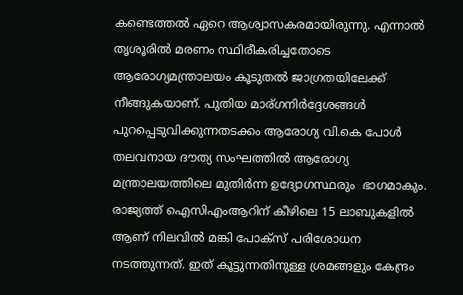കണ്ടെത്തല്‍ ഏറെ ആശ്വാസകരമായിരുന്നു. എന്നാല്‍ തൃശൂരില്‍ മരണം സ്ഥിരീകരിച്ചതോടെ ആരോഗ്യമന്ത്രാലയം കൂടുതല്‍ ജാഗ്രതയിലേക്ക് നീങ്ങുകയാണ്. പുതിയ മാര്ഗനിര്‍ദ്ദേശങ്ങള്‍ പുറപ്പെടുവിക്കുന്നതടക്കം ആരോഗ്യ വി.കെ പോൾ തലവനായ ദൗത്യ സംഘത്തില്‍ ആരോഗ്യ മന്ത്രാലയത്തിലെ മുതിർന്ന ഉദ്യോഗസ്ഥരും  ഭാഗമാകും. രാജ്യത്ത് ഐസിഎംആറിന് കീഴിലെ 15 ലാബുകളിൽ ആണ് നിലവിൽ മങ്കി പോക്‌സ് പരിശോധന നടത്തുന്നത്. ഇത് കൂട്ടുന്നതിനുള്ള ശ്രമങ്ങളും കേന്ദ്രം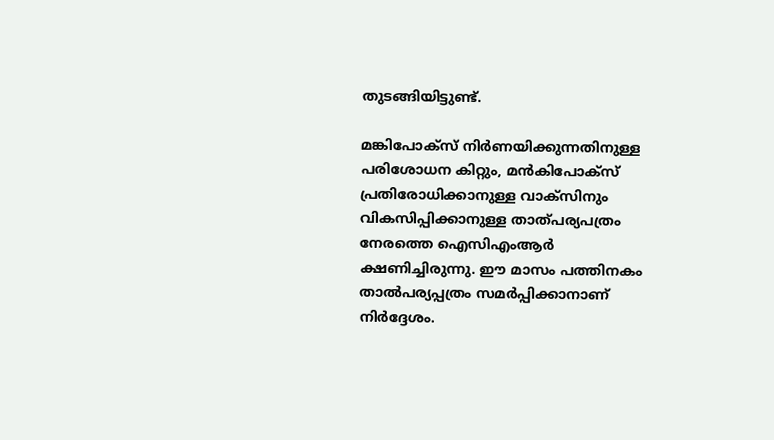തുടങ്ങിയിട്ടുണ്ട്.

മങ്കിപോക്‌സ് നിർണയിക്കുന്നതിനുള്ള പരിശോധന കിറ്റും, മൻകിപോക്‌സ് പ്രതിരോധിക്കാനുള്ള വാക്സിനും വികസിപ്പിക്കാനുള്ള താത്പര്യപത്രം നേരത്തെ ഐസിഎംആർ ക്ഷണിച്ചിരുന്നു. ഈ മാസം പത്തിനകം താൽപര്യപ്പത്രം സമർപ്പിക്കാനാണ് നിർദ്ദേശം.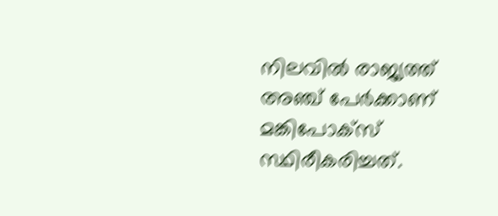നിലവിൽ രാജ്യത്ത് അഞ്ച് പേർക്കാണ് മങ്കിപോക്‌സ് സ്ഥിരീകരിച്ചത്.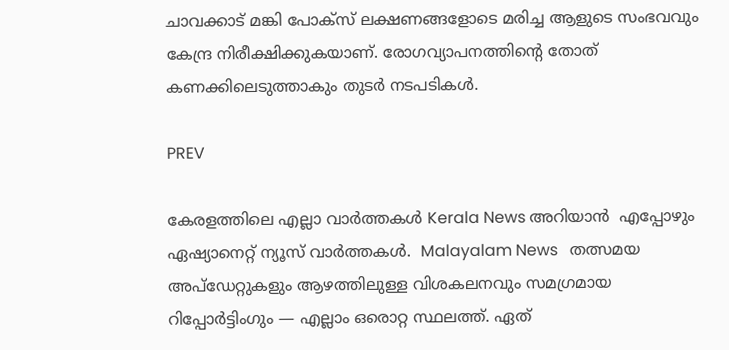ചാവക്കാട് മങ്കി പോക്‌സ് ലക്ഷണങ്ങളോടെ മരിച്ച ആളുടെ സംഭവവും കേന്ദ്ര നിരീക്ഷിക്കുകയാണ്. രോഗവ്യാപനത്തിന്‍റെ തോത് കണക്കിലെടുത്താകും തുടർ നടപടികൾ.

PREV

കേരളത്തിലെ എല്ലാ വാർത്തകൾ Kerala News അറിയാൻ  എപ്പോഴും ഏഷ്യാനെറ്റ് ന്യൂസ് വാർത്തകൾ.  Malayalam News   തത്സമയ അപ്‌ഡേറ്റുകളും ആഴത്തിലുള്ള വിശകലനവും സമഗ്രമായ റിപ്പോർട്ടിംഗും — എല്ലാം ഒരൊറ്റ സ്ഥലത്ത്. ഏത്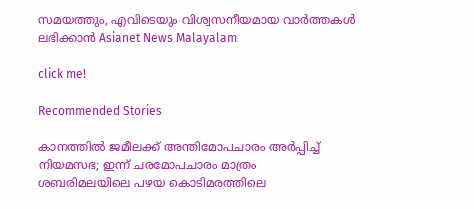സമയത്തും, എവിടെയും വിശ്വസനീയമായ വാർത്തകൾ ലഭിക്കാൻ Asianet News Malayalam

click me!

Recommended Stories

കാനത്തിൽ ജമീലക്ക് അന്തിമോപചാരം അർപ്പിച്ച് നിയമസഭ; ഇന്ന് ചരമോപചാരം മാത്രം
ശബരിമലയിലെ പഴയ കൊടിമരത്തിലെ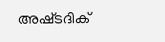അഷ്‌ടദിക്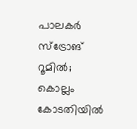പാലകർ സ്ട്രോങ് റൂമിൽ; കൊല്ലം കോടതിയിൽ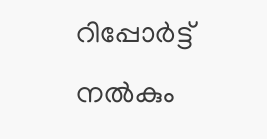റിപ്പോർട്ട് നൽകും